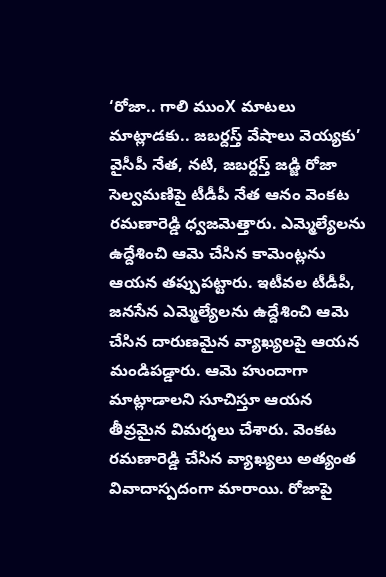‘రోజా.. గాలి ముంX మాటలు మాట్లాడకు.. జబర్దస్త్ వేషాలు వెయ్యకు’
వైసీపీ నేత, నటి, జబర్దస్త్ జడ్జి రోజా సెల్వమణిపై టీడీపీ నేత ఆనం వెంకట రమణారెడ్డి ధ్వజమెత్తారు. ఎమ్మెల్యేలను ఉద్దేశించి ఆమె చేసిన కామెంట్లను ఆయన తప్పుపట్టారు. ఇటీవల టీడీపీ, జనసేన ఎమ్మెల్యేలను ఉద్దేశించి ఆమె చేసిన దారుణమైన వ్యాఖ్యలపై ఆయన మండిపడ్డారు. ఆమె హుందాగా మాట్లాడాలని సూచిస్తూ ఆయన తీవ్రమైన విమర్శలు చేశారు. వెంకట రమణారెడ్డి చేసిన వ్యాఖ్యలు అత్యంత వివాదాస్పదంగా మారాయి. రోజాపై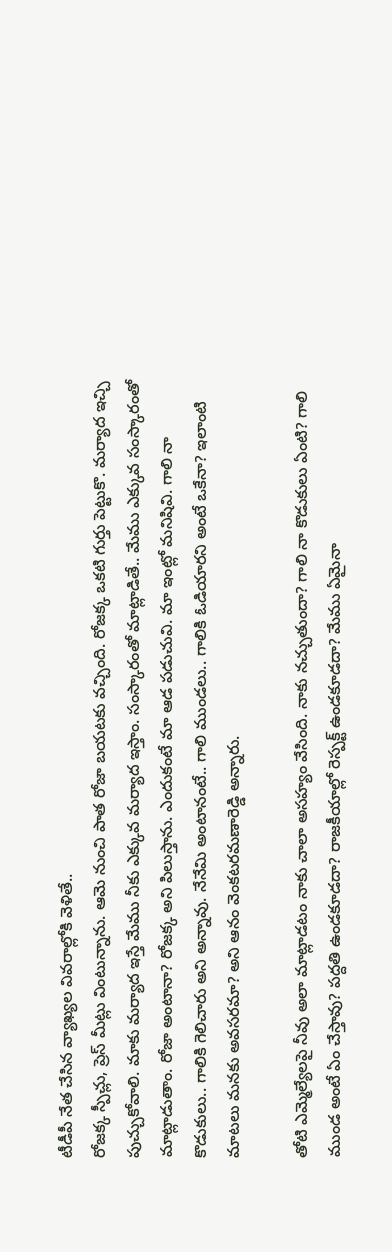టీడీపీ నేత చేసిన వ్యాఖ్యల వివరాల్లోకి వెళితే..
రోజక్క స్పీచ్లు, ప్రెస్ మీట్లు వింటున్నాను. ఆమె నుంచి పాత రోజా బయటకు వచ్చింది. రోజక్క ఒకటి గుర్తు పెట్టుకొ. మర్యాద ఇచ్చి పుచ్చుకోవాలి. మాకు మర్యాద ఇస్తే మేము నీకు ఎక్కువ మర్యాద ఇస్తాం. సంస్కారంతో మాట్లాడితే.. మేము ఎక్కువ సంస్కారంతో మాట్లాడుతాం. రోజా అంటానా? రోజక్క అని పిలుస్తాను. ఎందుకంటే మా ఆడ పడుచువి. మా ఇంట్లో మనిషివి. గాలి నా కొడుకులు.. గాలికి గెలిచారు అని అన్నావు. నేనేమి అంటానంటే.. గాలి ముండలు.. గాలికి ఓడియారని అంటే ఒకేనా? ఇలాంటి మాటలు మనకు అవసరమా? అని ఆనం వెంకటరమణారెడ్డి అన్నారు.

తోటి ఎమ్మెల్యేలపై నీవు అలా మాట్లాడటం నాకు చాలా అసహ్యం వేసింది. నాకు నచ్చుతుందా? గాలి నా కొడుకులు ఏంటి? గాలి ముండ అంటే ఏం చేస్తావు? పద్దతి ఉండకూడదా? రాజకీయాల్లో రెస్పక్ట్ ఉండకూడదా? మేము ఏమైనా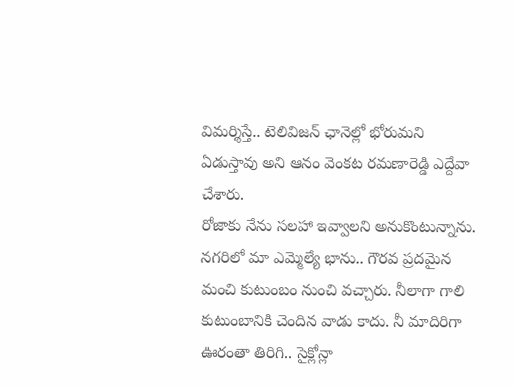విమర్శిస్తే.. టెలివిజన్ ఛానెల్లో భోరుమని ఏడుస్తావు అని ఆనం వెంకట రమణారెడ్డి ఎద్దేవా చేశారు.
రోజాకు నేను సలహా ఇవ్వాలని అనుకొంటున్నాను. నగరిలో మా ఎమ్మెల్యే భాను.. గౌరవ ప్రదమైన మంచి కుటుంబం నుంచి వచ్చారు. నీలాగా గాలి కుటుంబానికి చెందిన వాడు కాదు. నీ మాదిరిగా ఊరంతా తిరిగి.. సైక్లోన్లా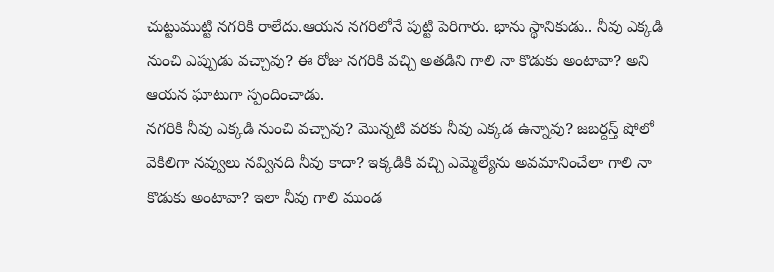చుట్టుముట్టి నగరికి రాలేదు.ఆయన నగరిలోనే పుట్టి పెరిగారు. భాను స్థానికుడు.. నీవు ఎక్కడి నుంచి ఎప్పుడు వచ్చావు? ఈ రోజు నగరికి వచ్చి అతడిని గాలి నా కొడుకు అంటావా? అని ఆయన ఘాటుగా స్పందించాడు.
నగరికి నీవు ఎక్కడి నుంచి వచ్చావు? మొన్నటి వరకు నీవు ఎక్కడ ఉన్నావు? జబర్దస్త్ షోలో వెకిలిగా నవ్వులు నవ్వినది నీవు కాదా? ఇక్కడికి వచ్చి ఎమ్మెల్యేను అవమానించేలా గాలి నా కొడుకు అంటావా? ఇలా నీవు గాలి ముండ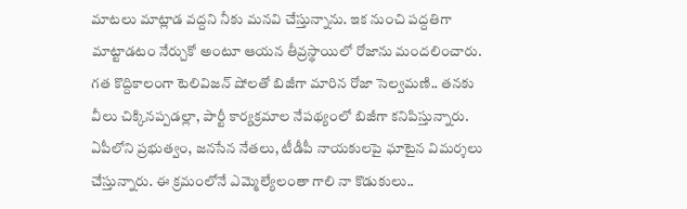మాటలు మాట్లాడ వద్దని నీకు మనవి చేస్తున్నాను. ఇక నుంచి పద్దతిగా మాట్టాడటం నేర్చుకో అంటూ ఆయన తీవ్రస్థాయిలో రోజాను మందలించారు.
గత కొద్దికాలంగా టెలివిజన్ షోలతో బిజీగా మారిన రోజా సెల్వమణి.. తనకు వీలు చిక్కినప్పడల్లా, పార్టీ కార్యక్రమాల నేపథ్యంలో బిజీగా కనిపిస్తున్నారు. ఏపీలోని ప్రభుత్వం, జనసేన నేతలు, టీడీపీ నాయకులపై ఘాటైన విమర్శలు చేస్తున్నారు. ఈ క్రమంలోనే ఎమ్మెల్యేలంతా గాలి నా కొడుకులు..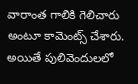వారాంత గాలికి గెలిచారు అంటూ కామెంట్స్ చేశారు. అయితే పులివెందులలో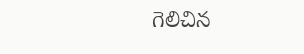గెలిచిన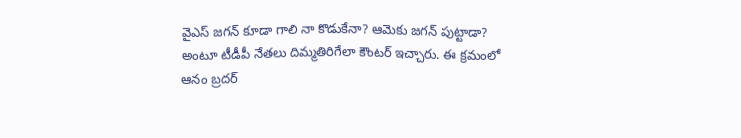వైఎస్ జగన్ కూడా గాలి నా కొడుకేనా? ఆమెకు జగన్ పుట్టాడా? అంటూ టీడీపీ నేతలు దిమ్మతిరిగేలా కౌంటర్ ఇచ్చారు. ఈ క్రమంలో ఆనం బ్రదర్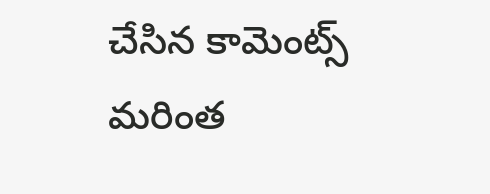చేసిన కామెంట్స్ మరింత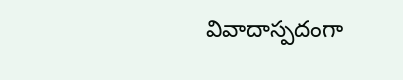వివాదాస్పదంగా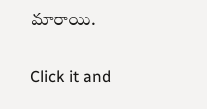మారాయి.


Click it and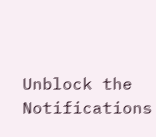Unblock the Notifications